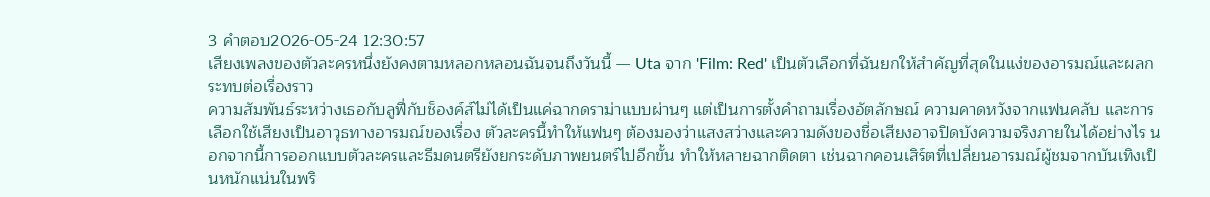3 คำตอบ2026-05-24 12:30:57
เสียงเพลงของตัวละครหนึ่งยังคงตามหลอกหลอนฉันจนถึงวันนี้ — Uta จาก 'Film: Red' เป็นตัวเลือกที่ฉันยกให้สำคัญที่สุดในแง่ของอารมณ์และผลกระทบต่อเรื่องราว
ความสัมพันธ์ระหว่างเธอกับลูฟี่กับช็องค์ส์ไม่ได้เป็นแค่ฉากดราม่าแบบผ่านๆ แต่เป็นการตั้งคำถามเรื่องอัตลักษณ์ ความคาดหวังจากแฟนคลับ และการเลือกใช้เสียงเป็นอาวุธทางอารมณ์ของเรื่อง ตัวละครนี้ทำให้แฟนๆ ต้องมองว่าแสงสว่างและความดังของชื่อเสียงอาจปิดบังความจริงภายในได้อย่างไร นอกจากนี้การออกแบบตัวละครและธีมดนตรียังยกระดับภาพยนตร์ไปอีกขั้น ทำให้หลายฉากติดตา เช่นฉากคอนเสิร์ตที่เปลี่ยนอารมณ์ผู้ชมจากบันเทิงเป็นหนักแน่นในพริ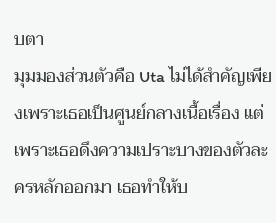บตา
มุมมองส่วนตัวคือ Uta ไม่ได้สำคัญเพียงเพราะเธอเป็นศูนย์กลางเนื้อเรื่อง แต่เพราะเธอดึงความเปราะบางของตัวละครหลักออกมา เธอทำให้บ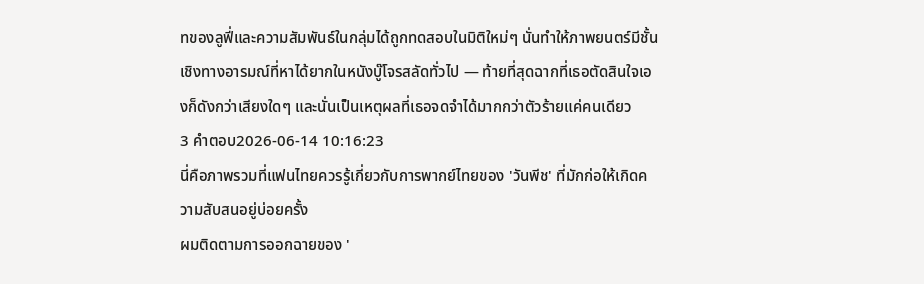ทของลูฟี่และความสัมพันธ์ในกลุ่มได้ถูกทดสอบในมิติใหม่ๆ นั่นทำให้ภาพยนตร์มีชั้นเชิงทางอารมณ์ที่หาได้ยากในหนังบู๊โจรสลัดทั่วไป — ท้ายที่สุดฉากที่เธอตัดสินใจเองก็ดังกว่าเสียงใดๆ และนั่นเป็นเหตุผลที่เธอจดจำได้มากกว่าตัวร้ายแค่คนเดียว
3 คำตอบ2026-06-14 10:16:23
นี่คือภาพรวมที่แฟนไทยควรรู้เกี่ยวกับการพากย์ไทยของ 'วันพีช' ที่มักก่อให้เกิดความสับสนอยู่บ่อยครั้ง
ผมติดตามการออกฉายของ '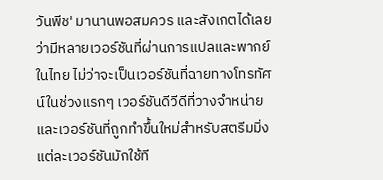วันพีช' มานานพอสมควร และสังเกตได้เลยว่ามีหลายเวอร์ชันที่ผ่านการแปลและพากย์ในไทย ไม่ว่าจะเป็นเวอร์ชันที่ฉายทางโทรทัศน์ในช่วงแรกๆ เวอร์ชันดีวีดีที่วางจำหน่าย และเวอร์ชันที่ถูกทำขึ้นใหม่สำหรับสตรีมมิ่ง แต่ละเวอร์ชันมักใช้ที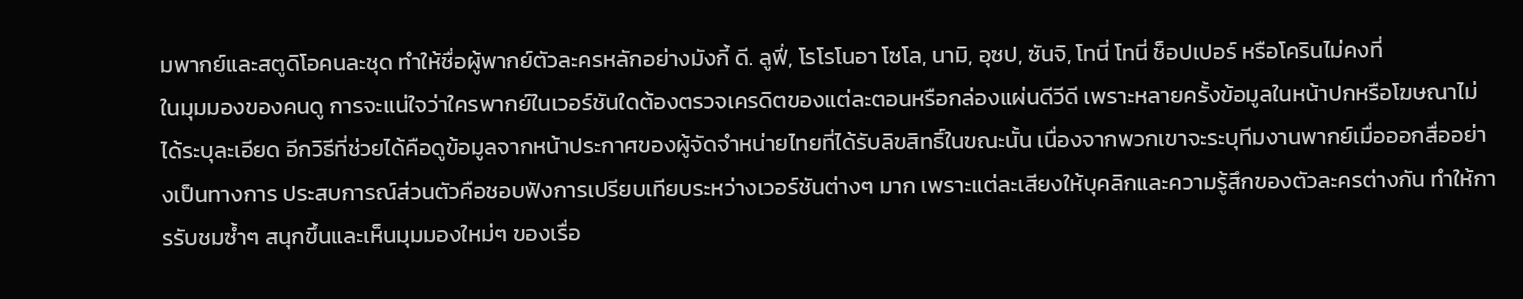มพากย์และสตูดิโอคนละชุด ทำให้ชื่อผู้พากย์ตัวละครหลักอย่างมังกี้ ดี. ลูฟี่, โรโรโนอา โซโล, นามิ, อุซป, ซันจิ, โทนี่ โทนี่ ช็อปเปอร์ หรือโครินไม่คงที่
ในมุมมองของคนดู การจะแน่ใจว่าใครพากย์ในเวอร์ชันใดต้องตรวจเครดิตของแต่ละตอนหรือกล่องแผ่นดีวีดี เพราะหลายครั้งข้อมูลในหน้าปกหรือโฆษณาไม่ได้ระบุละเอียด อีกวิธีที่ช่วยได้คือดูข้อมูลจากหน้าประกาศของผู้จัดจำหน่ายไทยที่ได้รับลิขสิทธิ์ในขณะนั้น เนื่องจากพวกเขาจะระบุทีมงานพากย์เมื่อออกสื่ออย่างเป็นทางการ ประสบการณ์ส่วนตัวคือชอบฟังการเปรียบเทียบระหว่างเวอร์ชันต่างๆ มาก เพราะแต่ละเสียงให้บุคลิกและความรู้สึกของตัวละครต่างกัน ทำให้การรับชมซ้ำๆ สนุกขึ้นและเห็นมุมมองใหม่ๆ ของเรื่อ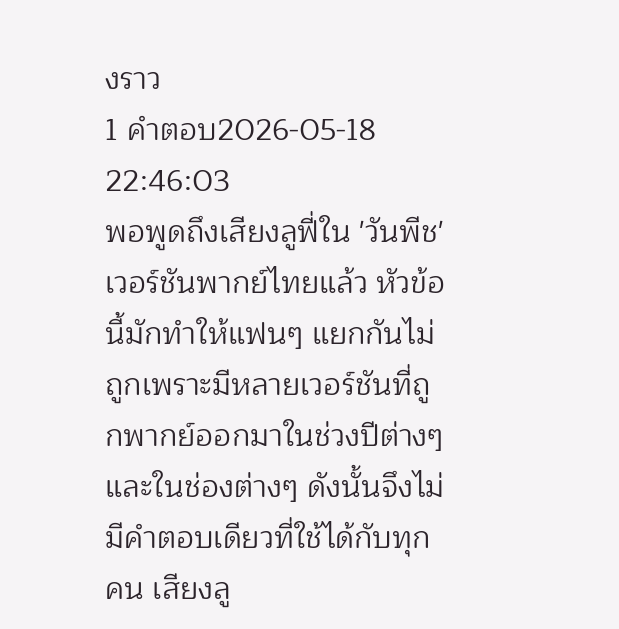งราว
1 คำตอบ2026-05-18 22:46:03
พอพูดถึงเสียงลูฟี่ใน 'วันพีช' เวอร์ชันพากย์ไทยแล้ว หัวข้อนี้มักทำให้แฟนๆ แยกกันไม่ถูกเพราะมีหลายเวอร์ชันที่ถูกพากย์ออกมาในช่วงปีต่างๆ และในช่องต่างๆ ดังนั้นจึงไม่มีคำตอบเดียวที่ใช้ได้กับทุกคน เสียงลู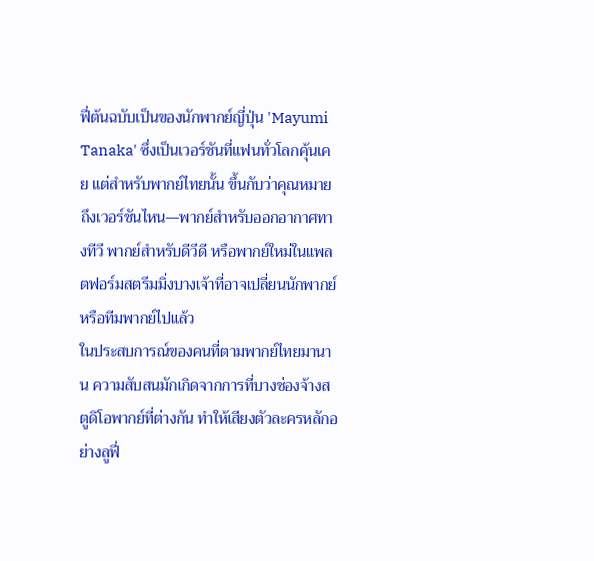ฟี่ต้นฉบับเป็นของนักพากย์ญี่ปุ่น 'Mayumi Tanaka' ซึ่งเป็นเวอร์ชันที่แฟนทั่วโลกคุ้นเคย แต่สำหรับพากย์ไทยนั้น ขึ้นกับว่าคุณหมายถึงเวอร์ชันไหน—พากย์สำหรับออกอากาศทางทีวี พากย์สำหรับดีวีดี หรือพากย์ใหม่ในแพลตฟอร์มสตรีมมิ่งบางเจ้าที่อาจเปลี่ยนนักพากย์หรือทีมพากย์ไปแล้ว
ในประสบการณ์ของคนที่ตามพากย์ไทยมานาน ความสับสนมักเกิดจากการที่บางช่องจ้างสตูดิโอพากย์ที่ต่างกัน ทำให้เสียงตัวละครหลักอย่างลูฟี่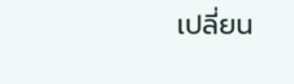เปลี่ยน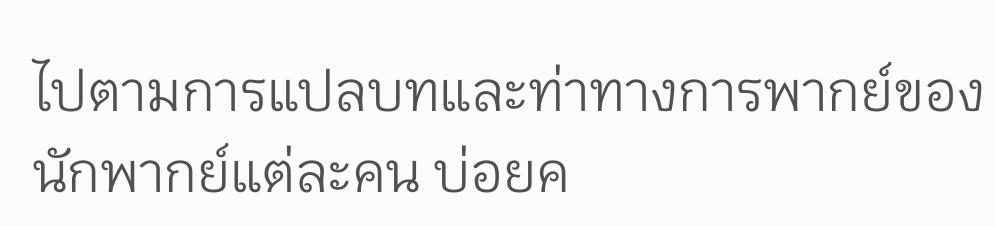ไปตามการแปลบทและท่าทางการพากย์ของนักพากย์แต่ละคน บ่อยค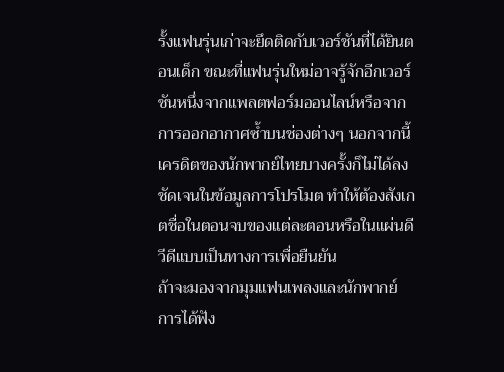รั้งแฟนรุ่นเก่าจะยึดติดกับเวอร์ชันที่ได้ยินตอนเด็ก ขณะที่แฟนรุ่นใหม่อาจรู้จักอีกเวอร์ชันหนึ่งจากแพลตฟอร์มออนไลน์หรือจากการออกอากาศซ้ำบนช่องต่างๆ นอกจากนี้ เครดิตของนักพากย์ไทยบางครั้งก็ไม่ได้ลงชัดเจนในข้อมูลการโปรโมต ทำให้ต้องสังเกตชื่อในตอนจบของแต่ละตอนหรือในแผ่นดีวีดีแบบเป็นทางการเพื่อยืนยัน
ถ้าจะมองจากมุมแฟนเพลงและนักพากย์ การได้ฟัง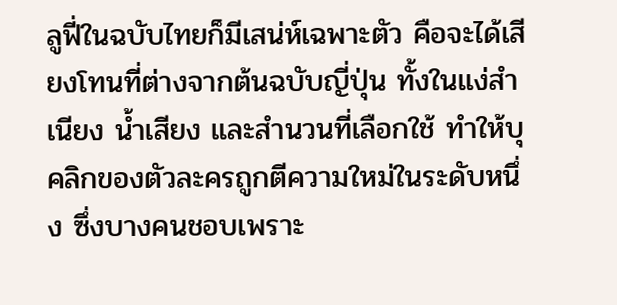ลูฟี่ในฉบับไทยก็มีเสน่ห์เฉพาะตัว คือจะได้เสียงโทนที่ต่างจากต้นฉบับญี่ปุ่น ทั้งในแง่สำเนียง น้ำเสียง และสำนวนที่เลือกใช้ ทำให้บุคลิกของตัวละครถูกตีความใหม่ในระดับหนึ่ง ซึ่งบางคนชอบเพราะ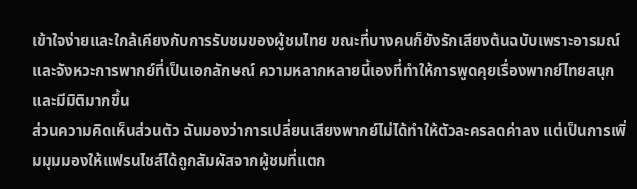เข้าใจง่ายและใกล้เคียงกับการรับชมของผู้ชมไทย ขณะที่บางคนก็ยังรักเสียงต้นฉบับเพราะอารมณ์และจังหวะการพากย์ที่เป็นเอกลักษณ์ ความหลากหลายนี้เองที่ทำให้การพูดคุยเรื่องพากย์ไทยสนุกและมีมิติมากขึ้น
ส่วนความคิดเห็นส่วนตัว ฉันมองว่าการเปลี่ยนเสียงพากย์ไม่ได้ทำให้ตัวละครลดค่าลง แต่เป็นการเพิ่มมุมมองให้แฟรนไชส์ได้ถูกสัมผัสจากผู้ชมที่แตก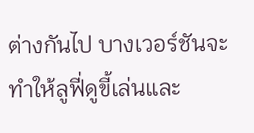ต่างกันไป บางเวอร์ชันจะทำให้ลูฟี่ดูขี้เล่นและ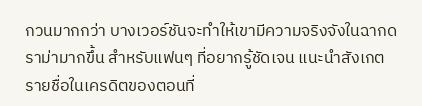กวนมากกว่า บางเวอร์ชันจะทำให้เขามีความจริงจังในฉากดราม่ามากขึ้น สำหรับแฟนๆ ที่อยากรู้ชัดเจน แนะนำสังเกตรายชื่อในเครดิตของตอนที่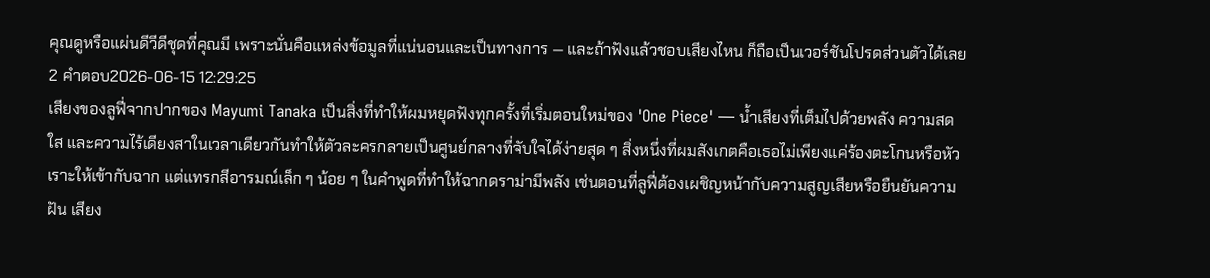คุณดูหรือแผ่นดีวีดีชุดที่คุณมี เพราะนั่นคือแหล่งข้อมูลที่แน่นอนและเป็นทางการ — และถ้าฟังแล้วชอบเสียงไหน ก็ถือเป็นเวอร์ชันโปรดส่วนตัวได้เลย
2 คำตอบ2026-06-15 12:29:25
เสียงของลูฟี่จากปากของ Mayumi Tanaka เป็นสิ่งที่ทำให้ผมหยุดฟังทุกครั้งที่เริ่มตอนใหม่ของ 'One Piece' — น้ำเสียงที่เต็มไปด้วยพลัง ความสดใส และความไร้เดียงสาในเวลาเดียวกันทำให้ตัวละครกลายเป็นศูนย์กลางที่จับใจได้ง่ายสุด ๆ สิ่งหนึ่งที่ผมสังเกตคือเธอไม่เพียงแค่ร้องตะโกนหรือหัวเราะให้เข้ากับฉาก แต่แทรกสีอารมณ์เล็ก ๆ น้อย ๆ ในคำพูดที่ทำให้ฉากดราม่ามีพลัง เช่นตอนที่ลูฟี่ต้องเผชิญหน้ากับความสูญเสียหรือยืนยันความฝัน เสียง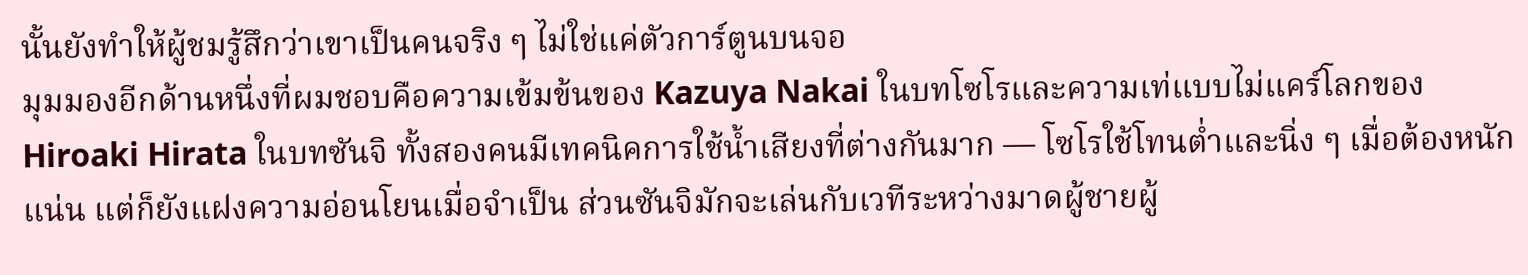นั้นยังทำให้ผู้ชมรู้สึกว่าเขาเป็นคนจริง ๆ ไม่ใช่แค่ตัวการ์ตูนบนจอ
มุมมองอีกด้านหนึ่งที่ผมชอบคือความเข้มข้นของ Kazuya Nakai ในบทโซโรและความเท่แบบไม่แคร์โลกของ Hiroaki Hirata ในบทซันจิ ทั้งสองคนมีเทคนิคการใช้น้ำเสียงที่ต่างกันมาก — โซโรใช้โทนต่ำและนิ่ง ๆ เมื่อต้องหนักแน่น แต่ก็ยังแฝงความอ่อนโยนเมื่อจำเป็น ส่วนซันจิมักจะเล่นกับเวทีระหว่างมาดผู้ชายผู้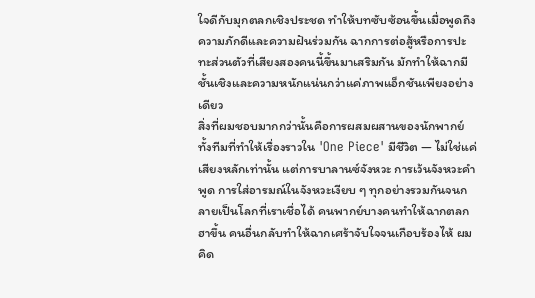ใจดีกับมุกตลกเชิงประชด ทำให้บทซับซ้อนขึ้นเมื่อพูดถึงความภักดีและความฝันร่วมกัน ฉากการต่อสู้หรือการปะทะส่วนตัวที่เสียงสองคนนี้ขึ้นมาเสริมกัน มักทำให้ฉากมีชั้นเชิงและความหนักแน่นกว่าแค่ภาพแอ็กชันเพียงอย่างเดียว
สิ่งที่ผมชอบมากกว่านั้นคือการผสมผสานของนักพากย์ทั้งทีมที่ทำให้เรื่องราวใน 'One Piece' มีชีวิต — ไม่ใช่แค่เสียงหลักเท่านั้น แต่การบาลานซ์จังหวะ การเว้นจังหวะคำพูด การใส่อารมณ์ในจังหวะเงียบ ๆ ทุกอย่างรวมกันจนกลายเป็นโลกที่เราเชื่อได้ คนพากย์บางคนทำให้ฉากตลกฮาขึ้น คนอื่นกลับทำให้ฉากเศร้าจับใจจนเกือบร้องไห้ ผมคิด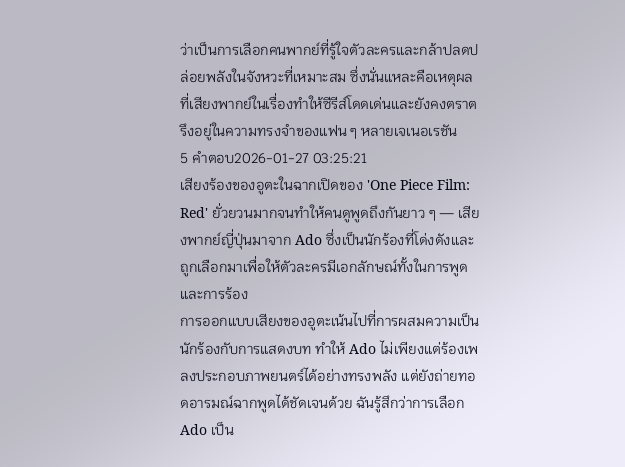ว่าเป็นการเลือกคนพากย์ที่รู้ใจตัวละครและกล้าปลดปล่อยพลังในจังหวะที่เหมาะสม ซึ่งนั่นแหละคือเหตุผลที่เสียงพากย์ในเรื่องทำให้ซีรีส์โดดเด่นและยังคงตราตรึงอยู่ในความทรงจำของแฟน ๆ หลายเจเนอเรชัน
5 คำตอบ2026-01-27 03:25:21
เสียงร้องของอูตะในฉากเปิดของ 'One Piece Film: Red' ยั่วยวนมากจนทำให้คนดูพูดถึงกันยาว ๆ — เสียงพากย์ญี่ปุ่นมาจาก Ado ซึ่งเป็นนักร้องที่โด่งดังและถูกเลือกมาเพื่อให้ตัวละครมีเอกลักษณ์ทั้งในการพูดและการร้อง
การออกแบบเสียงของอูตะเน้นไปที่การผสมความเป็นนักร้องกับการแสดงบท ทำให้ Ado ไม่เพียงแต่ร้องเพลงประกอบภาพยนตร์ได้อย่างทรงพลัง แต่ยังถ่ายทอดอารมณ์ฉากพูดได้ชัดเจนด้วย ฉันรู้สึกว่าการเลือก Ado เป็น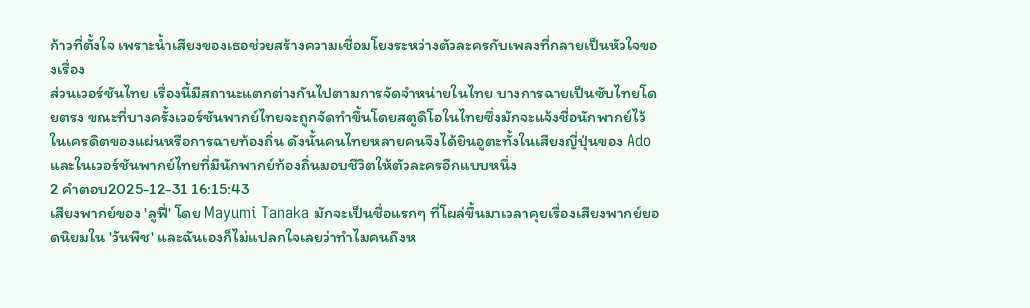ก้าวที่ตั้งใจ เพราะน้ำเสียงของเธอช่วยสร้างความเชื่อมโยงระหว่างตัวละครกับเพลงที่กลายเป็นหัวใจของเรื่อง
ส่วนเวอร์ชันไทย เรื่องนี้มีสถานะแตกต่างกันไปตามการจัดจำหน่ายในไทย บางการฉายเป็นซับไทยโดยตรง ขณะที่บางครั้งเวอร์ชันพากย์ไทยจะถูกจัดทำขึ้นโดยสตูดิโอในไทยซึ่งมักจะแจ้งชื่อนักพากย์ไว้ในเครดิตของแผ่นหรือการฉายท้องถิ่น ดังนั้นคนไทยหลายคนจึงได้ยินอูตะทั้งในเสียงญี่ปุ่นของ Ado และในเวอร์ชันพากย์ไทยที่มีนักพากย์ท้องถิ่นมอบชีวิตให้ตัวละครอีกแบบหนึ่ง
2 คำตอบ2025-12-31 16:15:43
เสียงพากย์ของ 'ลูฟี่' โดย Mayumi Tanaka มักจะเป็นชื่อแรกๆ ที่โผล่ขึ้นมาเวลาคุยเรื่องเสียงพากย์ยอดนิยมใน 'วันพีช' และฉันเองก็ไม่แปลกใจเลยว่าทำไมคนถึงห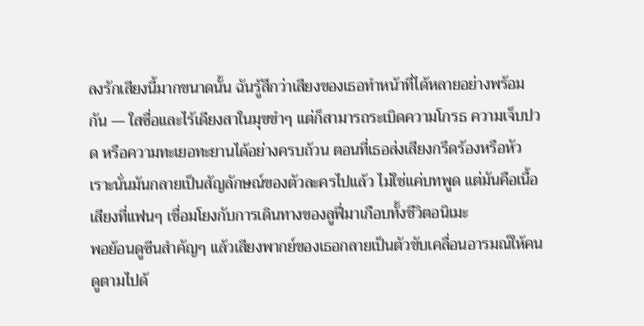ลงรักเสียงนี้มากขนาดนั้น ฉันรู้สึกว่าเสียงของเธอทำหน้าที่ได้หลายอย่างพร้อมกัน — ใสซื่อและไร้เดียงสาในมุขขำๆ แต่ก็สามารถระเบิดความโกรธ ความเจ็บปวด หรือความทะเยอทะยานได้อย่างครบถ้วน ตอนที่เธอส่งเสียงกรีดร้องหรือหัวเราะนั่นมันกลายเป็นสัญลักษณ์ของตัวละครไปแล้ว ไม่ใช่แค่บทพูด แต่มันคือเนื้อเสียงที่แฟนๆ เชื่อมโยงกับการเดินทางของลูฟี่มาเกือบทั้งชีวิตอนิเมะ
พอย้อนดูซีนสำคัญๆ แล้วเสียงพากย์ของเธอกลายเป็นตัวขับเคลื่อนอารมณ์ให้คนดูตามไปด้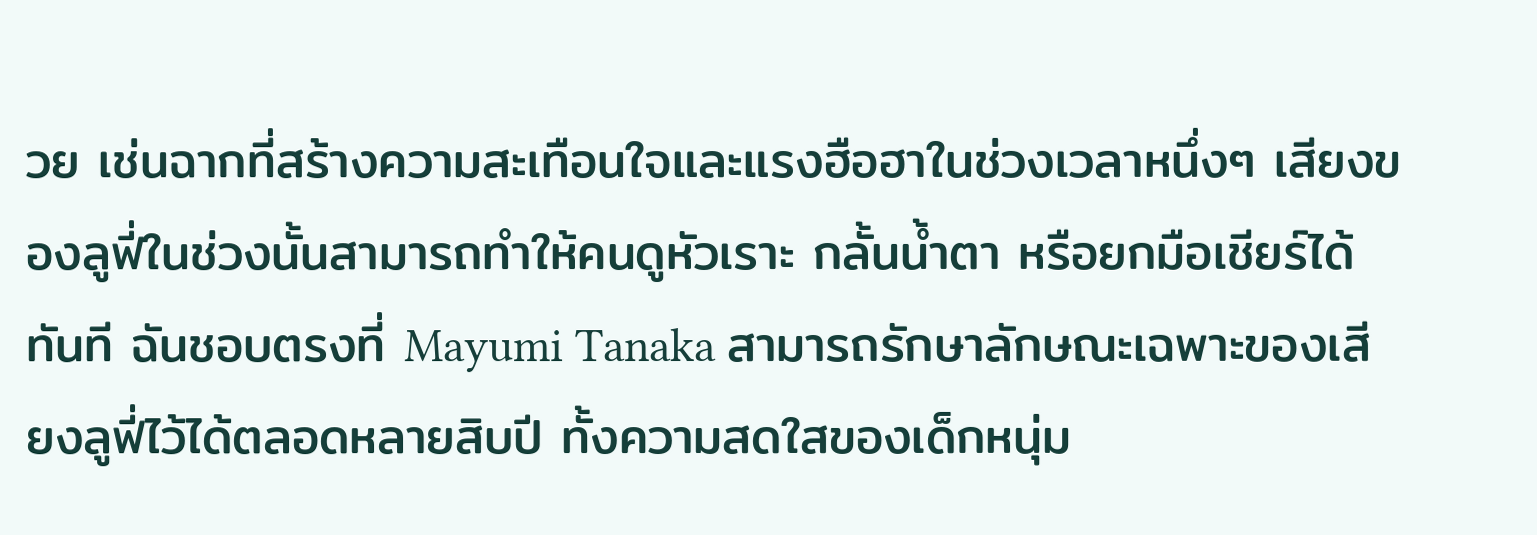วย เช่นฉากที่สร้างความสะเทือนใจและแรงฮือฮาในช่วงเวลาหนึ่งๆ เสียงของลูฟี่ในช่วงนั้นสามารถทำให้คนดูหัวเราะ กลั้นน้ำตา หรือยกมือเชียร์ได้ทันที ฉันชอบตรงที่ Mayumi Tanaka สามารถรักษาลักษณะเฉพาะของเสียงลูฟี่ไว้ได้ตลอดหลายสิบปี ทั้งความสดใสของเด็กหนุ่ม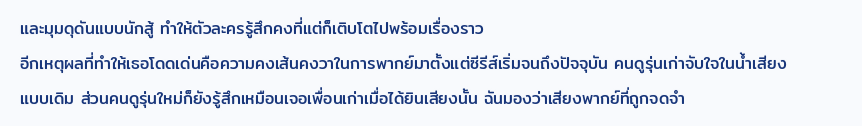และมุมดุดันแบบนักสู้ ทำให้ตัวละครรู้สึกคงที่แต่ก็เติบโตไปพร้อมเรื่องราว
อีกเหตุผลที่ทำให้เธอโดดเด่นคือความคงเส้นคงวาในการพากย์มาตั้งแต่ซีรีส์เริ่มจนถึงปัจจุบัน คนดูรุ่นเก่าจับใจในน้ำเสียงแบบเดิม ส่วนคนดูรุ่นใหม่ก็ยังรู้สึกเหมือนเจอเพื่อนเก่าเมื่อได้ยินเสียงนั้น ฉันมองว่าเสียงพากย์ที่ถูกจดจำ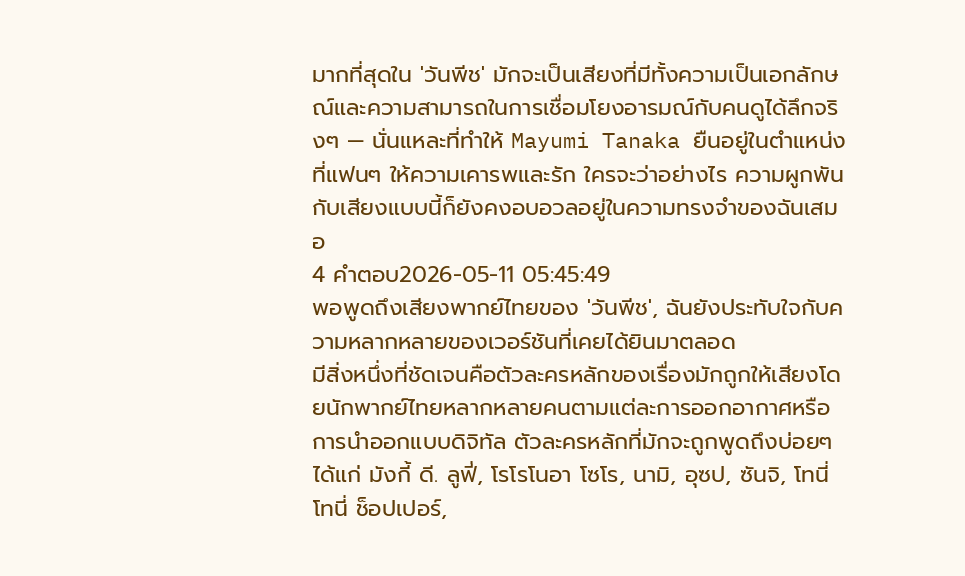มากที่สุดใน 'วันพีช' มักจะเป็นเสียงที่มีทั้งความเป็นเอกลักษณ์และความสามารถในการเชื่อมโยงอารมณ์กับคนดูได้ลึกจริงๆ — นั่นแหละที่ทำให้ Mayumi Tanaka ยืนอยู่ในตำแหน่งที่แฟนๆ ให้ความเคารพและรัก ใครจะว่าอย่างไร ความผูกพันกับเสียงแบบนี้ก็ยังคงอบอวลอยู่ในความทรงจำของฉันเสมอ
4 คำตอบ2026-05-11 05:45:49
พอพูดถึงเสียงพากย์ไทยของ 'วันพีช', ฉันยังประทับใจกับความหลากหลายของเวอร์ชันที่เคยได้ยินมาตลอด
มีสิ่งหนึ่งที่ชัดเจนคือตัวละครหลักของเรื่องมักถูกให้เสียงโดยนักพากย์ไทยหลากหลายคนตามแต่ละการออกอากาศหรือการนำออกแบบดิจิทัล ตัวละครหลักที่มักจะถูกพูดถึงบ่อยๆ ได้แก่ มังกี้ ดี. ลูฟี่, โรโรโนอา โซโร, นามิ, อุซป, ซันจิ, โทนี่ โทนี่ ช็อปเปอร์,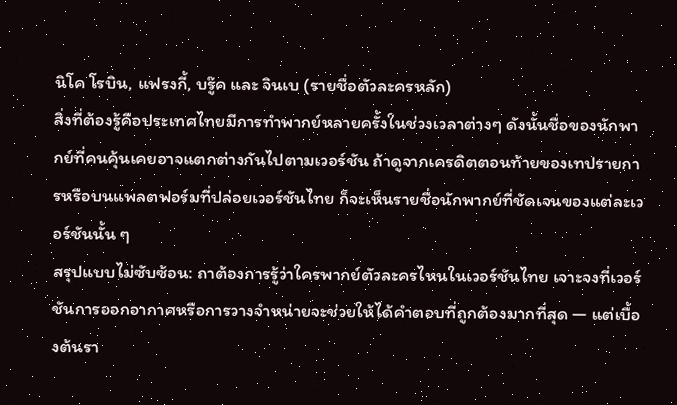นิโค โรบิน, แฟรงกี้, บรู๊ค และ จินเบ (รายชื่อตัวละครหลัก)
สิ่งที่ต้องรู้คือประเทศไทยมีการทำพากย์หลายครั้งในช่วงเวลาต่างๆ ดังนั้นชื่อของนักพากย์ที่คนคุ้นเคยอาจแตกต่างกันไปตามเวอร์ชัน ถ้าดูจากเครดิตตอนท้ายของเทปรายการหรือบนแพลตฟอร์มที่ปล่อยเวอร์ชันไทย ก็จะเห็นรายชื่อนักพากย์ที่ชัดเจนของแต่ละเวอร์ชันนั้น ๆ
สรุปแบบไม่ซับซ้อน: ถาต้องการรู้ว่าใครพากย์ตัวละครไหนในเวอร์ชันไทย เจาะจงที่เวอร์ชันการออกอากาศหรือการวางจำหน่ายจะช่วยให้ได้คำตอบที่ถูกต้องมากที่สุด — แต่เบื้องต้นรา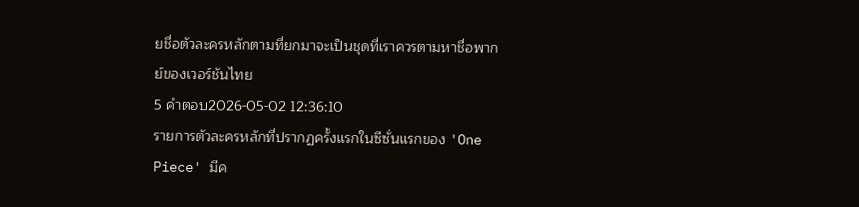ยชื่อตัวละครหลักตามที่ยกมาจะเป็นชุดที่เราควรตามหาชื่อพากย์ของเวอร์ชันไทย
5 คำตอบ2026-05-02 12:36:10
รายการตัวละครหลักที่ปรากฏครั้งแรกในซีซั่นแรกของ 'One Piece' มีค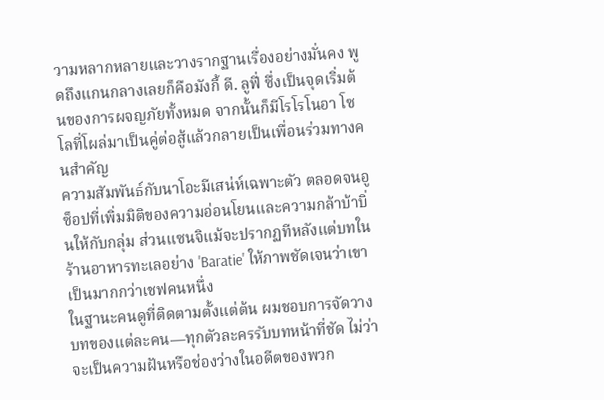วามหลากหลายและวางรากฐานเรื่องอย่างมั่นคง พูดถึงแกนกลางเลยก็คือมังกี้ ดี. ลูฟี่ ซึ่งเป็นจุดเริ่มต้นของการผจญภัยทั้งหมด จากนั้นก็มีโรโรโนอา โซโลที่โผล่มาเป็นคู่ต่อสู้แล้วกลายเป็นเพื่อนร่วมทางคนสำคัญ
ความสัมพันธ์กับนาโอะมีเสน่ห์เฉพาะตัว ตลอดจนอูซ็อปที่เพิ่มมิติของความอ่อนโยนและความกล้าบ้าบิ่นให้กับกลุ่ม ส่วนแซนจิแม้จะปรากฏทีหลังแต่บทในร้านอาหารทะเลอย่าง 'Baratie' ให้ภาพชัดเจนว่าเขาเป็นมากกว่าเชฟคนหนึ่ง
ในฐานะคนดูที่ติดตามตั้งแต่ต้น ผมชอบการจัดวางบทของแต่ละคน—ทุกตัวละครรับบทหน้าที่ชัด ไม่ว่าจะเป็นความฝันหรือช่องว่างในอดีตของพวก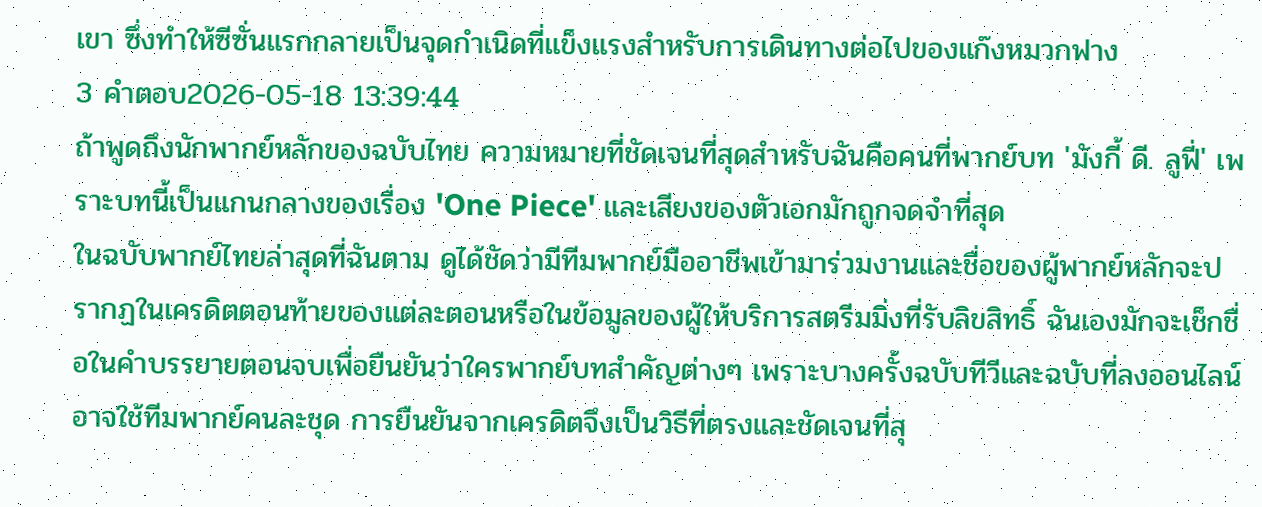เขา ซึ่งทำให้ซีซั่นแรกกลายเป็นจุดกำเนิดที่แข็งแรงสำหรับการเดินทางต่อไปของแก๊งหมวกฟาง
3 คำตอบ2026-05-18 13:39:44
ถ้าพูดถึงนักพากย์หลักของฉบับไทย ความหมายที่ชัดเจนที่สุดสำหรับฉันคือคนที่พากย์บท 'มังกี้ ดี. ลูฟี่' เพราะบทนี้เป็นแกนกลางของเรื่อง 'One Piece' และเสียงของตัวเอกมักถูกจดจำที่สุด
ในฉบับพากย์ไทยล่าสุดที่ฉันตาม ดูได้ชัดว่ามีทีมพากย์มืออาชีพเข้ามาร่วมงานและชื่อของผู้พากย์หลักจะปรากฏในเครดิตตอนท้ายของแต่ละตอนหรือในข้อมูลของผู้ให้บริการสตรีมมิ่งที่รับลิขสิทธิ์ ฉันเองมักจะเช็กชื่อในคำบรรยายตอนจบเพื่อยืนยันว่าใครพากย์บทสำคัญต่างๆ เพราะบางครั้งฉบับทีวีและฉบับที่ลงออนไลน์อาจใช้ทีมพากย์คนละชุด การยืนยันจากเครดิตจึงเป็นวิธีที่ตรงและชัดเจนที่สุ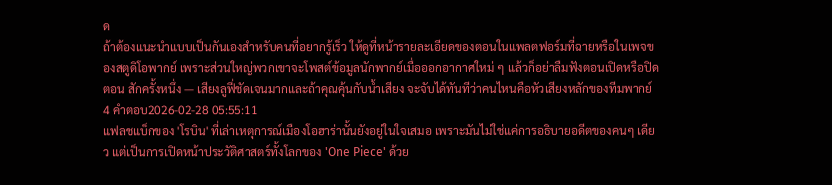ด
ถ้าต้องแนะนำแบบเป็นกันเองสำหรับคนที่อยากรู้เร็ว ให้ดูที่หน้ารายละเอียดของตอนในแพลตฟอร์มที่ฉายหรือในเพจของสตูดิโอพากย์ เพราะส่วนใหญ่พวกเขาจะโพสต์ข้อมูลนักพากย์เมื่อออกอากาศใหม่ ๆ แล้วก็อย่าลืมฟังตอนเปิดหรือปิดตอน สักครั้งหนึ่ง — เสียงลูฟี่ชัดเจนมากและถ้าคุณคุ้นกับน้ำเสียง จะจับได้ทันทีว่าคนไหนคือหัวเสียงหลักของทีมพากย์
4 คำตอบ2026-02-28 05:55:11
แฟลชแบ็กของ 'โรบิน' ที่เล่าเหตุการณ์เมืองโอฮาร่านั้นยังอยู่ในใจเสมอ เพราะมันไม่ใช่แค่การอธิบายอดีตของคนๆ เดียว แต่เป็นการเปิดหน้าประวัติศาสตร์ทั้งโลกของ 'One Piece' ด้วย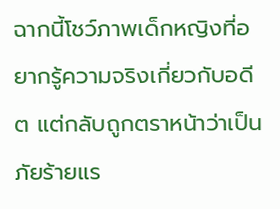ฉากนี้โชว์ภาพเด็กหญิงที่อยากรู้ความจริงเกี่ยวกับอดีต แต่กลับถูกตราหน้าว่าเป็นภัยร้ายแร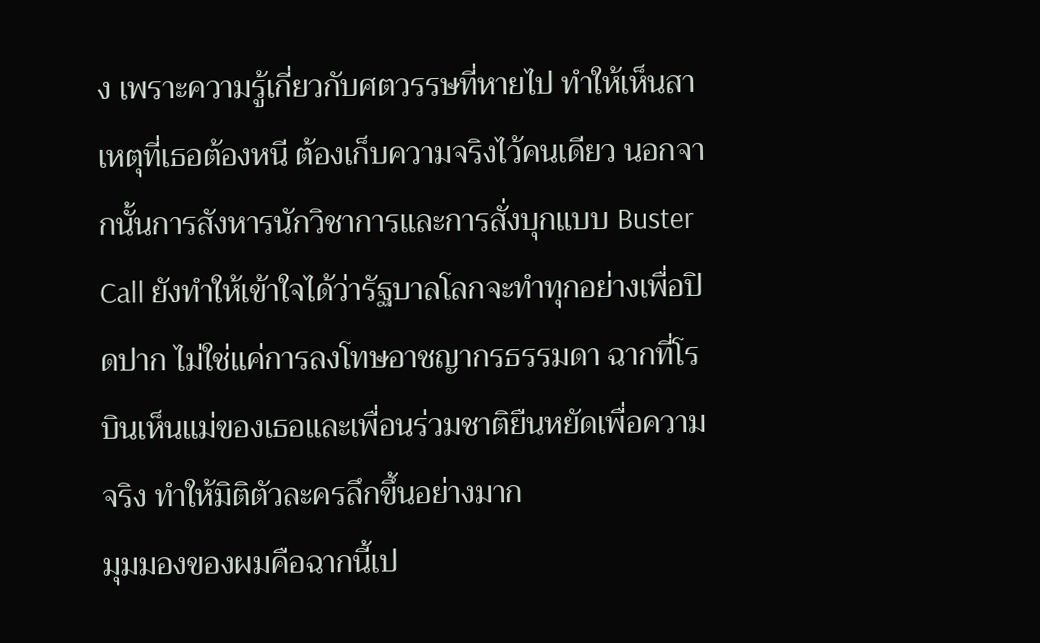ง เพราะความรู้เกี่ยวกับศตวรรษที่หายไป ทำให้เห็นสาเหตุที่เธอต้องหนี ต้องเก็บความจริงไว้คนเดียว นอกจากนั้นการสังหารนักวิชาการและการสั่งบุกแบบ Buster Call ยังทำให้เข้าใจได้ว่ารัฐบาลโลกจะทำทุกอย่างเพื่อปิดปาก ไม่ใช่แค่การลงโทษอาชญากรธรรมดา ฉากที่โรบินเห็นแม่ของเธอและเพื่อนร่วมชาติยืนหยัดเพื่อความจริง ทำให้มิติตัวละครลึกขึ้นอย่างมาก
มุมมองของผมคือฉากนี้เป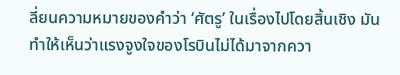ลี่ยนความหมายของคำว่า ‘ศัตรู’ ในเรื่องไปโดยสิ้นเชิง มันทำให้เห็นว่าแรงจูงใจของโรบินไม่ได้มาจากควา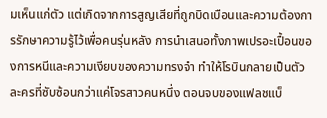มเห็นแก่ตัว แต่เกิดจากการสูญเสียที่ถูกบิดเบือนและความต้องการรักษาความรู้ไว้เพื่อคนรุ่นหลัง การนำเสนอทั้งภาพเปรอะเปื้อนของการหนีและความเงียบของความทรงจำ ทำให้โรบินกลายเป็นตัวละครที่ซับซ้อนกว่าแค่โจรสาวคนหนึ่ง ตอนจบของแฟลชแบ็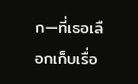ก—ที่เธอเลือกเก็บเรื่อ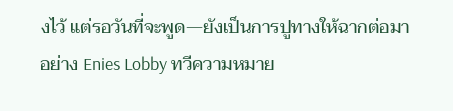งไว้ แต่รอวันที่จะพูด—ยังเป็นการปูทางให้ฉากต่อมาอย่าง Enies Lobby ทวีความหมาย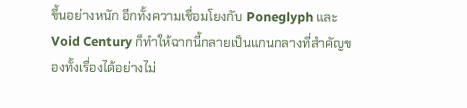ขึ้นอย่างหนัก อีกทั้งความเชื่อมโยงกับ Poneglyph และ Void Century ก็ทำให้ฉากนี้กลายเป็นแกนกลางที่สำคัญของทั้งเรื่องได้อย่างไม่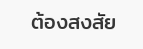ต้องสงสัย